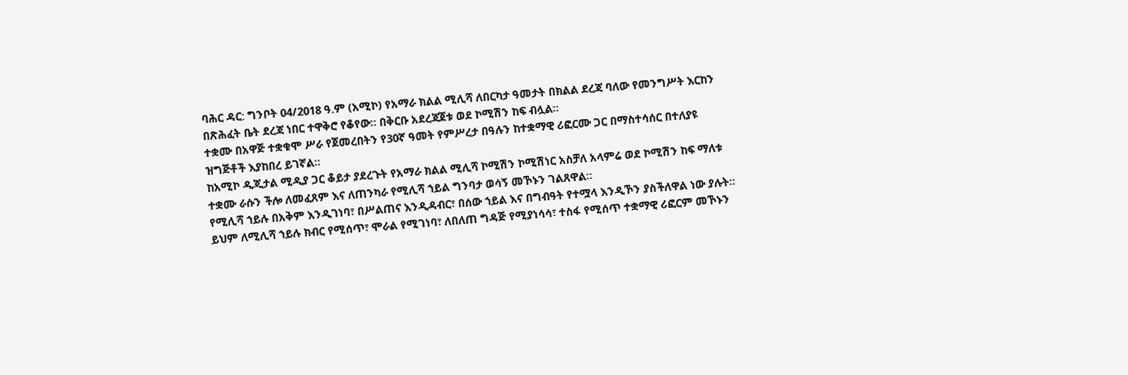ባሕር ዳር: ግንቦት 04/2018 ዓ.ም (አሚኮ) የአማራ ክልል ሚሊሻ ለበርካታ ዓመታት በክልል ደረጃ ባለው የመንግሥት እርከን በጽሕፈት ቤት ደረጃ ነበር ተዋቅሮ የቆየው። በቅርቡ አደረጃጀቱ ወደ ኮሚሽን ከፍ ብሏል።
ተቋሙ በአዋጅ ተቋቁሞ ሥራ የጀመረበትን የ30ኛ ዓመት የምሥረታ በዓሉን ከተቋማዊ ሪፎርሙ ጋር በማስተሳሰር በተለያዩ ዝግጅቶች እያከበረ ይገኛል።
ከአሚኮ ዲጂታል ሚዲያ ጋር ቆይታ ያደረጉት የአማራ ክልል ሚሊሻ ኮሚሽን ኮሚሽነር አስቻለ አላምሬ ወደ ኮሚሽን ከፍ ማለቱ ተቋሙ ራሱን ችሎ ለመፈጸም እና ለጠንካራ የሚሊሻ ኀይል ግንባታ ወሳኝ መኾኑን ገልጸዋል።
የሚሊሻ ኀይሉ በአቅም እንዲገነባ፣ በሥልጠና እንዲዳብር፣ በሰው ኀይል እና በግብዓት የተሟላ እንዲኾን ያስችለዋል ነው ያሉት። ይህም ለሚሊሻ ኀይሉ ክብር የሚሰጥ፣ ሞራል የሚገነባ፣ ለበለጠ ግዳጅ የሚያነሳሳ፣ ተስፋ የሚሰጥ ተቋማዊ ሪፎርም መኾኑን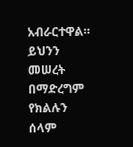አብራርተዋል።
ይህንን መሠረት በማድረግም የክልሉን ሰላም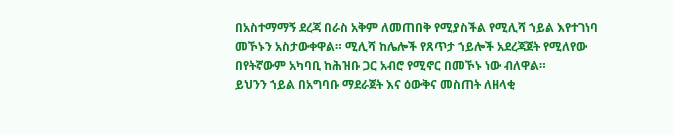በአስተማማኝ ደረጃ በራስ አቅም ለመጠበቅ የሚያስችል የሚሊሻ ኀይል እየተገነባ መኾኑን አስታውቀዋል። ሚሊሻ ከሌሎች የጸጥታ ኀይሎች አደረጃጀት የሚለየው በየትኛውም አካባቢ ከሕዝቡ ጋር አብሮ የሚኖር በመኾኑ ነው ብለዋል።
ይህንን ኀይል በአግባቡ ማደራጀት እና ዕውቅና መስጠት ለዘላቂ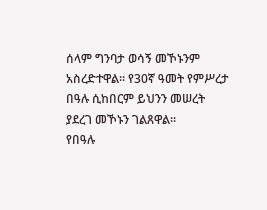ሰላም ግንባታ ወሳኝ መኾኑንም አስረድተዋል። የ30ኛ ዓመት የምሥረታ በዓሉ ሲከበርም ይህንን መሠረት ያደረገ መኾኑን ገልጸዋል።
የበዓሉ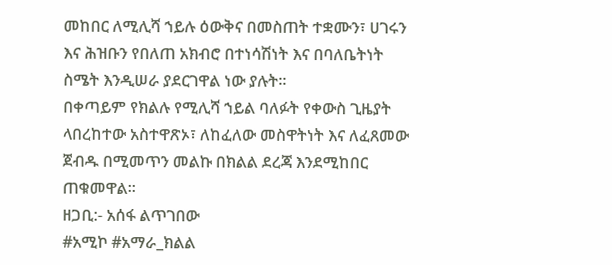መከበር ለሚሊሻ ኀይሉ ዕውቅና በመስጠት ተቋሙን፣ ሀገሩን እና ሕዝቡን የበለጠ አክብሮ በተነሳሽነት እና በባለቤትነት ስሜት እንዲሠራ ያደርገዋል ነው ያሉት።
በቀጣይም የክልሉ የሚሊሻ ኀይል ባለፉት የቀውስ ጊዜያት ላበረከተው አስተዋጽኦ፣ ለከፈለው መስዋትነት እና ለፈጸመው ጀብዱ በሚመጥን መልኩ በክልል ደረጃ እንደሚከበር ጠቁመዋል።
ዘጋቢ:- አሰፋ ልጥገበው
#አሚኮ #አማራ_ክልል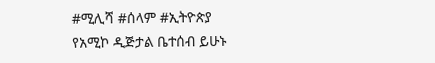#ሚሊሻ #ሰላም #ኢትዮጵያ
የአሚኮ ዲጅታል ቤተሰብ ይሁኑ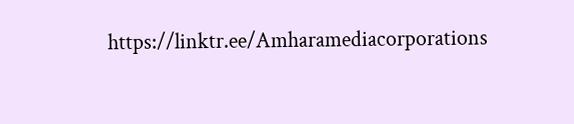https://linktr.ee/Amharamediacorporations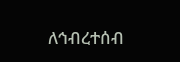ለኅብረተሰብ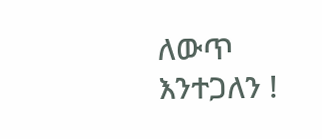ለውጥ እንተጋለን !